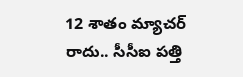12 శాతం మ్యాచర్ రాదు.. సీసీఐ పత్తి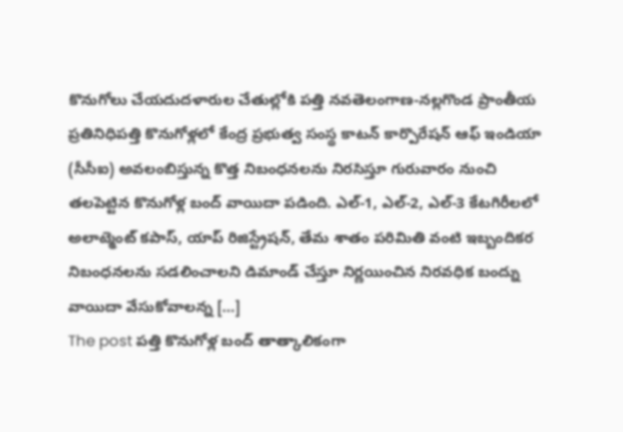కొనుగోలు చేయదుదళారుల చేతుల్లోకి పత్తి నవతెలంగాణ-నల్లగొండ ప్రాంతీయ ప్రతినిధిపత్తి కొనుగోళ్లలో కేంద్ర ప్రభుత్వ సంస్థ కాటన్ కార్పొరేషన్ ఆఫ్ ఇండియా (సీసీఐ) అవలంబిస్తున్న కొత్త నిబంధనలను నిరసిస్తూ గురువారం నుంచి తలపెట్టిన కొనుగోళ్ల బంద్ వాయిదా పడింది. ఎల్-1, ఎల్-2, ఎల్-3 కేటగిరీలలో అలాట్మెంట్ కపాస్, యాప్ రిజిస్ట్రేషన్, తేమ శాతం పరిమితి వంటి ఇబ్బందికర నిబంధనలను సడలించాలని డిమాండ్ చేస్తూ నిర్ణయించిన నిరవధిక బంద్ను వాయిదా వేసుకోవాలన్న […]
The post పత్తి కొనుగోళ్ల బంద్ తాత్కాలికంగా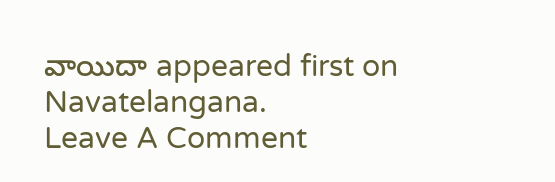వాయిదా appeared first on Navatelangana.
Leave A Comment